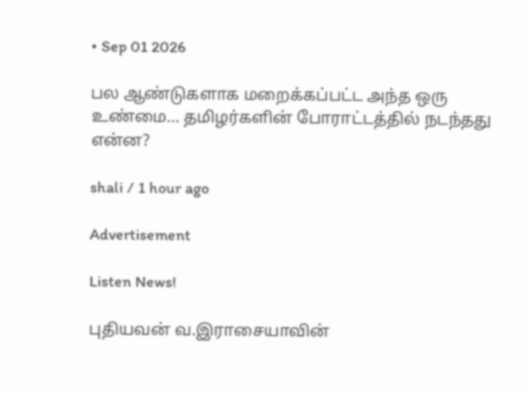• Sep 01 2026

பல ஆண்டுகளாக மறைக்கப்பட்ட அந்த ஒரு உண்மை… தமிழர்களின் போராட்டத்தில் நடந்தது என்ன?

shali / 1 hour ago

Advertisement

Listen News!

புதியவன் வ.இராசையாவின்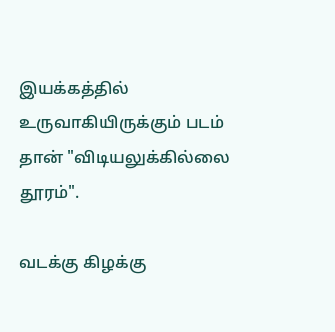இயக்கத்தில்  உருவாகியிருக்கும் படம்  தான் "விடியலுக்கில்லை தூரம்".

வடக்கு கிழக்கு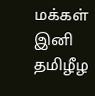மக்கள்  இனி தமிழீழ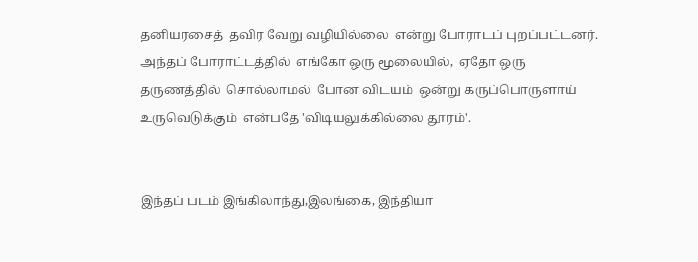தனியரசைத்  தவிர வேறு வழியில்லை  என்று போராடப் புறப்பட்டனர். அந்தப் போராட்டத்தில்  எங்கோ ஒரு மூலையில்,  ஏதோ ஒரு தருணத்தில்  சொல்லாமல்  போன விடயம்  ஒன்று கருப்பொருளாய்  உருவெடுக்கும்  என்பதே 'விடியலுக்கில்லை தூரம்'.


இந்தப் படம் இங்கிலாந்து,இலங்கை, இந்தியா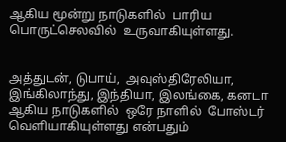ஆகிய மூன்று நாடுகளில்  பாரிய பொருட்செலவில்  உருவாகியுள்ளது.


அத்துடன், டுபாய்,  அவுஸ்திரேலியா, இங்கிலாந்து, இந்தியா, இலங்கை, கனடா ஆகிய நாடுகளில்  ஒரே நாளில்  போஸ்டர் வெளியாகியுள்ளது என்பதும்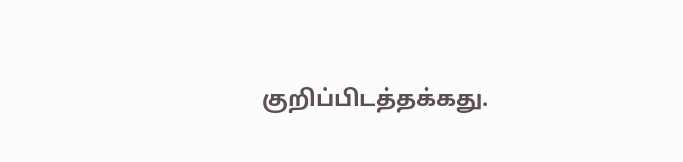குறிப்பிடத்தக்கது.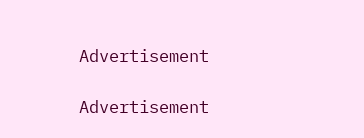Advertisement

Advertisement